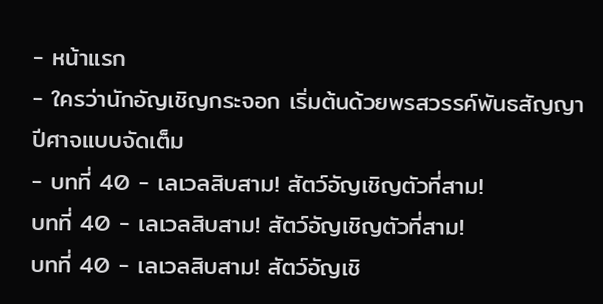- หน้าแรก
- ใครว่านักอัญเชิญกระจอก เริ่มต้นด้วยพรสวรรค์พันธสัญญาปีศาจแบบจัดเต็ม
- บทที่ 40 - เลเวลสิบสาม! สัตว์อัญเชิญตัวที่สาม!
บทที่ 40 - เลเวลสิบสาม! สัตว์อัญเชิญตัวที่สาม!
บทที่ 40 - เลเวลสิบสาม! สัตว์อัญเชิ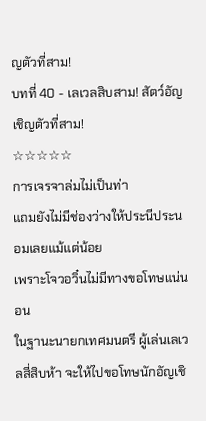ญตัวที่สาม!
บทที่ 40 - เลเวลสิบสาม! สัตว์อัญเชิญตัวที่สาม!
☆☆☆☆☆
การเจรจาล่มไม่เป็นท่า
แถมยังไม่มีช่องว่างให้ประนีประนอมเลยแม้แต่น้อย
เพราะโจวอวิ๋นไม่มีทางขอโทษแน่นอน
ในฐานะนายกเทศมนตรี ผู้เล่นเลเวลสี่สิบห้า จะให้ไปขอโทษนักอัญเชิ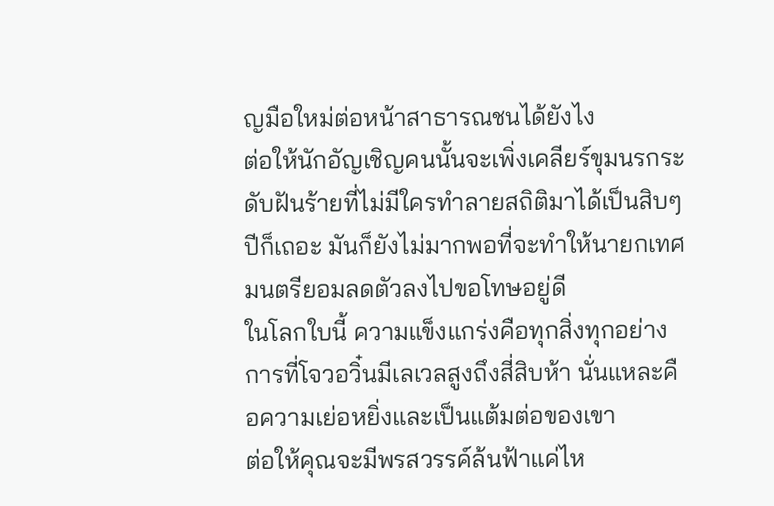ญมือใหม่ต่อหน้าสาธารณชนได้ยังไง
ต่อให้นักอัญเชิญคนนั้นจะเพิ่งเคลียร์ขุมนรกระดับฝันร้ายที่ไม่มีใครทำลายสถิติมาได้เป็นสิบๆ ปีก็เถอะ มันก็ยังไม่มากพอที่จะทำให้นายกเทศมนตรียอมลดตัวลงไปขอโทษอยู่ดี
ในโลกใบนี้ ความแข็งแกร่งคือทุกสิ่งทุกอย่าง
การที่โจวอวิ๋นมีเลเวลสูงถึงสี่สิบห้า นั่นแหละคือความเย่อหยิ่งและเป็นแต้มต่อของเขา
ต่อให้คุณจะมีพรสวรรค์ล้นฟ้าแค่ไห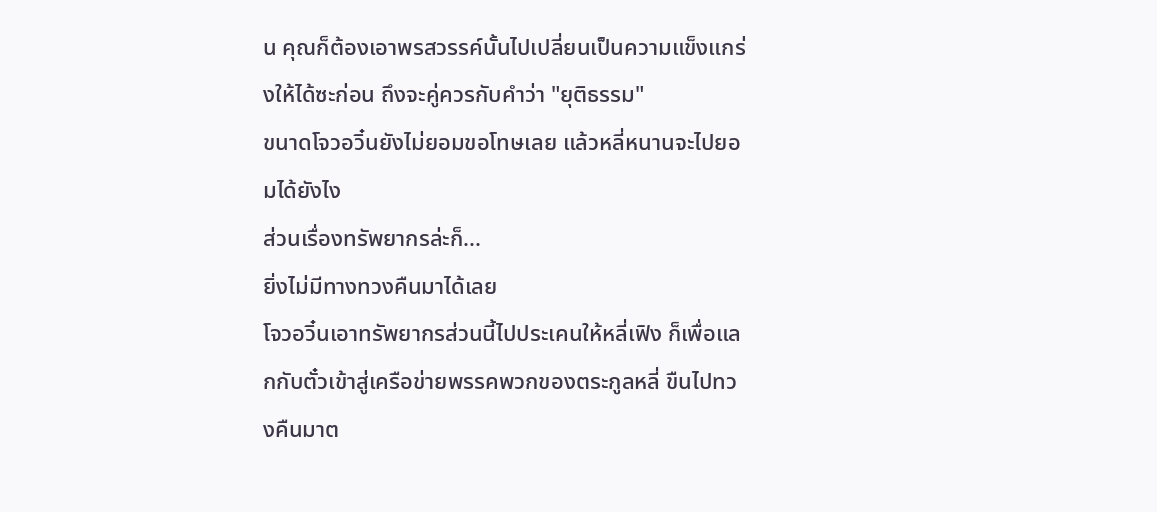น คุณก็ต้องเอาพรสวรรค์นั้นไปเปลี่ยนเป็นความแข็งแกร่งให้ได้ซะก่อน ถึงจะคู่ควรกับคำว่า "ยุติธรรม"
ขนาดโจวอวิ๋นยังไม่ยอมขอโทษเลย แล้วหลี่หนานจะไปยอมได้ยังไง
ส่วนเรื่องทรัพยากรล่ะก็...
ยิ่งไม่มีทางทวงคืนมาได้เลย
โจวอวิ๋นเอาทรัพยากรส่วนนี้ไปประเคนให้หลี่เฟิง ก็เพื่อแลกกับตั๋วเข้าสู่เครือข่ายพรรคพวกของตระกูลหลี่ ขืนไปทวงคืนมาต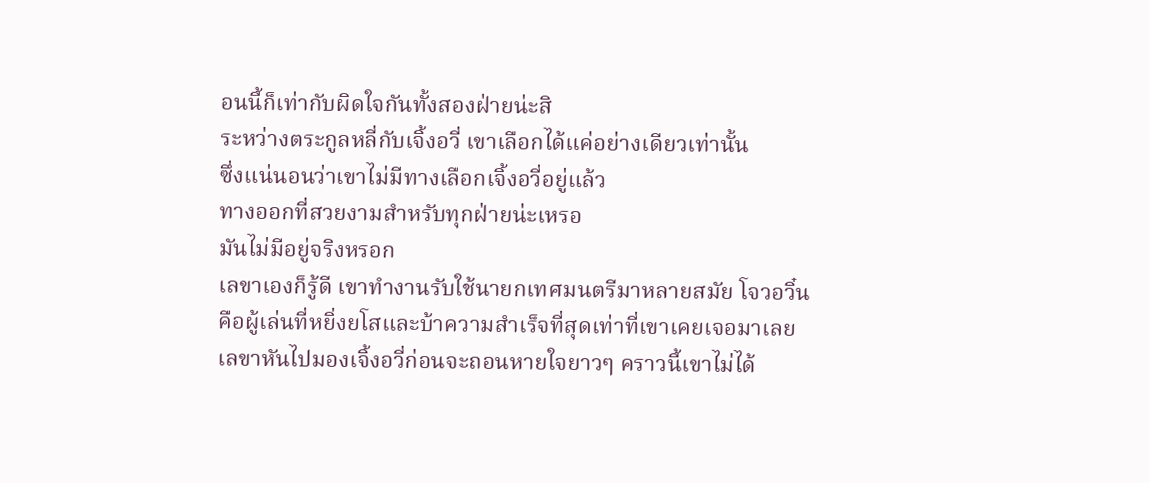อนนี้ก็เท่ากับผิดใจกันทั้งสองฝ่ายน่ะสิ
ระหว่างตระกูลหลี่กับเจิ้งอวี่ เขาเลือกได้แค่อย่างเดียวเท่านั้น
ซึ่งแน่นอนว่าเขาไม่มีทางเลือกเจิ้งอวี่อยู่แล้ว
ทางออกที่สวยงามสำหรับทุกฝ่ายน่ะเหรอ
มันไม่มีอยู่จริงหรอก
เลขาเองก็รู้ดี เขาทำงานรับใช้นายกเทศมนตรีมาหลายสมัย โจวอวิ๋นคือผู้เล่นที่หยิ่งยโสและบ้าความสำเร็จที่สุดเท่าที่เขาเคยเจอมาเลย
เลขาหันไปมองเจิ้งอวี่ก่อนจะถอนหายใจยาวๆ คราวนี้เขาไม่ได้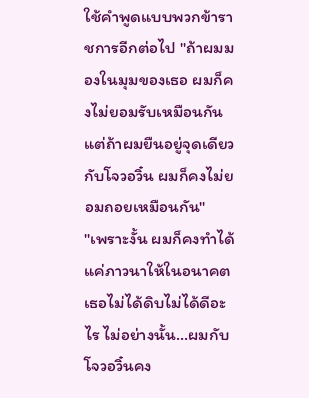ใช้คำพูดแบบพวกข้าราชการอีกต่อไป "ถ้าผมมองในมุมของเธอ ผมก็คงไม่ยอมรับเหมือนกัน แต่ถ้าผมยืนอยู่จุดเดียวกับโจวอวิ๋น ผมก็คงไม่ยอมถอยเหมือนกัน"
"เพราะงั้น ผมก็คงทำได้แค่ภาวนาให้ในอนาคตเธอไม่ได้ดิบไม่ได้ดีอะไร ไม่อย่างนั้น...ผมกับโจวอวิ๋นคง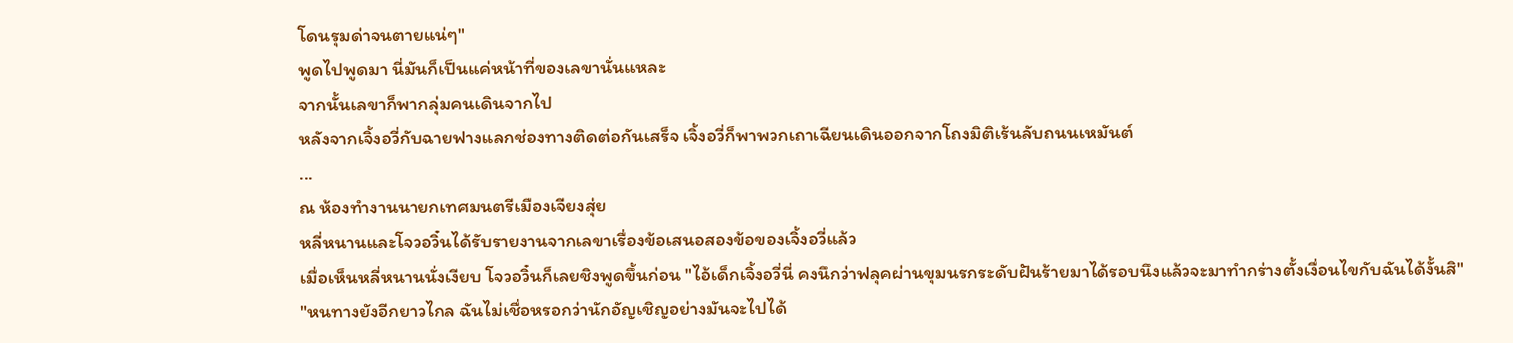โดนรุมด่าจนตายแน่ๆ"
พูดไปพูดมา นี่มันก็เป็นแค่หน้าที่ของเลขานั่นแหละ
จากนั้นเลขาก็พากลุ่มคนเดินจากไป
หลังจากเจิ้งอวี่กับฉายฟางแลกช่องทางติดต่อกันเสร็จ เจิ้งอวี่ก็พาพวกเถาเฉียนเดินออกจากโถงมิติเร้นลับถนนเหมันต์
...
ณ ห้องทำงานนายกเทศมนตรีเมืองเจียงสุ่ย
หลี่หนานและโจวอวิ๋นได้รับรายงานจากเลขาเรื่องข้อเสนอสองข้อของเจิ้งอวี่แล้ว
เมื่อเห็นหลี่หนานนั่งเงียบ โจวอวิ๋นก็เลยชิงพูดขึ้นก่อน "ไอ้เด็กเจิ้งอวี่นี่ คงนึกว่าฟลุคผ่านขุมนรกระดับฝันร้ายมาได้รอบนึงแล้วจะมาทำกร่างตั้งเงื่อนไขกับฉันได้งั้นสิ"
"หนทางยังอีกยาวไกล ฉันไม่เชื่อหรอกว่านักอัญเชิญอย่างมันจะไปได้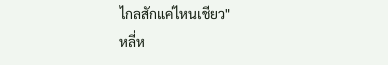ไกลสักแค่ไหนเชียว"
หลี่ห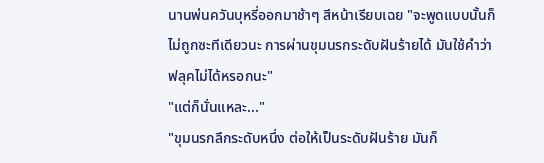นานพ่นควันบุหรี่ออกมาช้าๆ สีหน้าเรียบเฉย "จะพูดแบบนั้นก็ไม่ถูกซะทีเดียวนะ การผ่านขุมนรกระดับฝันร้ายได้ มันใช้คำว่าฟลุคไม่ได้หรอกนะ"
"แต่ก็นั่นแหละ..."
"ขุมนรกลึกระดับหนึ่ง ต่อให้เป็นระดับฝันร้าย มันก็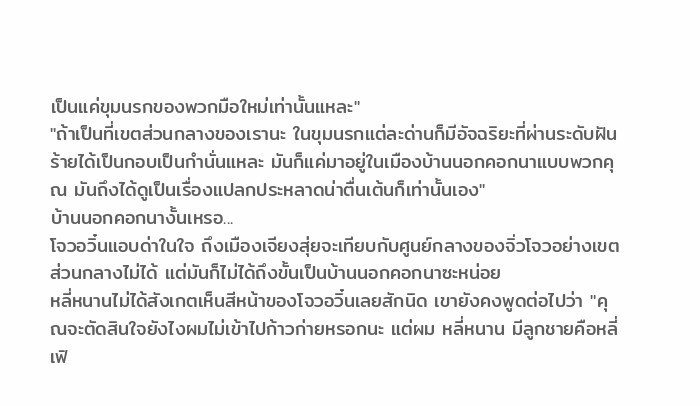เป็นแค่ขุมนรกของพวกมือใหม่เท่านั้นแหละ"
"ถ้าเป็นที่เขตส่วนกลางของเรานะ ในขุมนรกแต่ละด่านก็มีอัจฉริยะที่ผ่านระดับฝันร้ายได้เป็นกอบเป็นกำนั่นแหละ มันก็แค่มาอยู่ในเมืองบ้านนอกคอกนาแบบพวกคุณ มันถึงได้ดูเป็นเรื่องแปลกประหลาดน่าตื่นเต้นก็เท่านั้นเอง"
บ้านนอกคอกนางั้นเหรอ...
โจวอวิ๋นแอบด่าในใจ ถึงเมืองเจียงสุ่ยจะเทียบกับศูนย์กลางของจิ่วโจวอย่างเขตส่วนกลางไม่ได้ แต่มันก็ไม่ได้ถึงขั้นเป็นบ้านนอกคอกนาซะหน่อย
หลี่หนานไม่ได้สังเกตเห็นสีหน้าของโจวอวิ๋นเลยสักนิด เขายังคงพูดต่อไปว่า "คุณจะตัดสินใจยังไงผมไม่เข้าไปก้าวก่ายหรอกนะ แต่ผม หลี่หนาน มีลูกชายคือหลี่เฟิ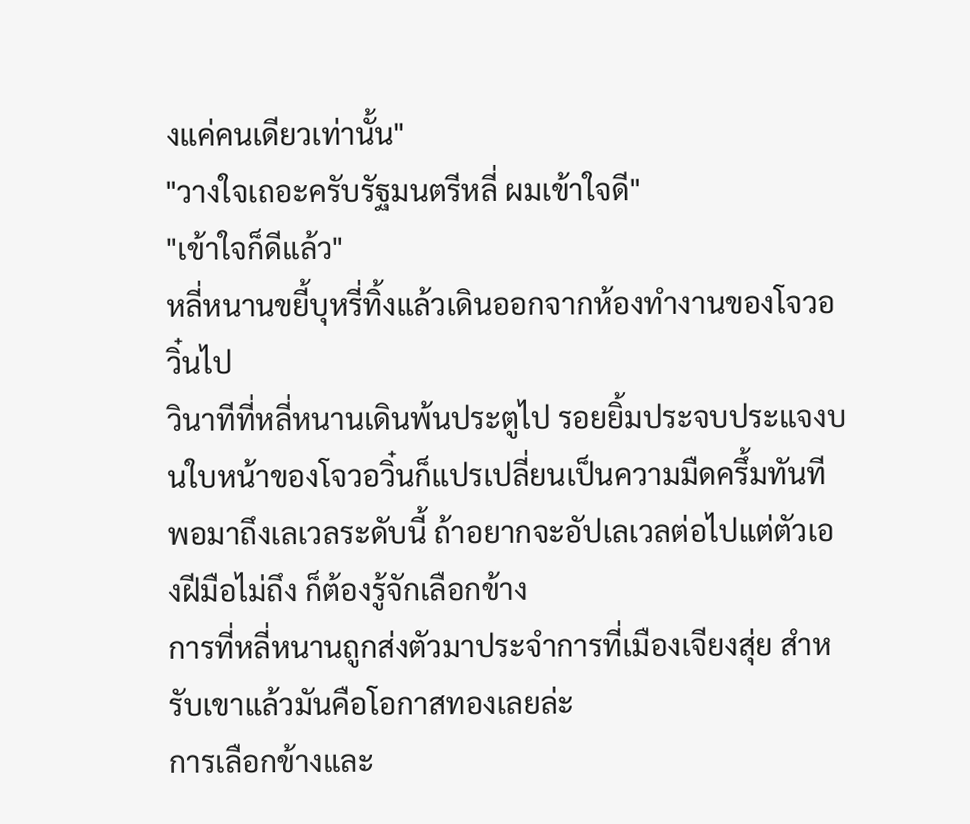งแค่คนเดียวเท่านั้น"
"วางใจเถอะครับรัฐมนตรีหลี่ ผมเข้าใจดี"
"เข้าใจก็ดีแล้ว"
หลี่หนานขยี้บุหรี่ทิ้งแล้วเดินออกจากห้องทำงานของโจวอวิ๋นไป
วินาทีที่หลี่หนานเดินพ้นประตูไป รอยยิ้มประจบประแจงบนใบหน้าของโจวอวิ๋นก็แปรเปลี่ยนเป็นความมืดครึ้มทันที
พอมาถึงเลเวลระดับนี้ ถ้าอยากจะอัปเลเวลต่อไปแต่ตัวเองฝีมือไม่ถึง ก็ต้องรู้จักเลือกข้าง
การที่หลี่หนานถูกส่งตัวมาประจำการที่เมืองเจียงสุ่ย สำหรับเขาแล้วมันคือโอกาสทองเลยล่ะ
การเลือกข้างและ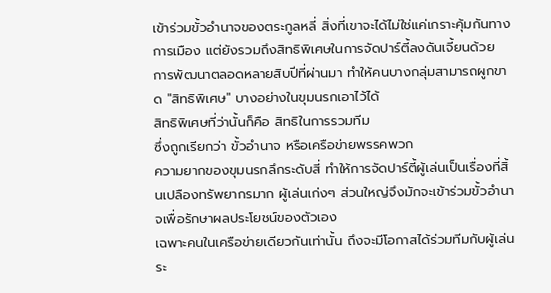เข้าร่วมขั้วอำนาจของตระกูลหลี่ สิ่งที่เขาจะได้ไม่ใช่แค่เกราะคุ้มกันทางการเมือง แต่ยังรวมถึงสิทธิพิเศษในการจัดปาร์ตี้ลงดันเจี้ยนด้วย
การพัฒนาตลอดหลายสิบปีที่ผ่านมา ทำให้คนบางกลุ่มสามารถผูกขาด "สิทธิพิเศษ" บางอย่างในขุมนรกเอาไว้ได้
สิทธิพิเศษที่ว่านั้นก็คือ สิทธิในการรวมทีม
ซึ่งถูกเรียกว่า ขั้วอำนาจ หรือเครือข่ายพรรคพวก
ความยากของขุมนรกลึกระดับสี่ ทำให้การจัดปาร์ตี้ผู้เล่นเป็นเรื่องที่สิ้นเปลืองทรัพยากรมาก ผู้เล่นเก่งๆ ส่วนใหญ่จึงมักจะเข้าร่วมขั้วอำนาจเพื่อรักษาผลประโยชน์ของตัวเอง
เฉพาะคนในเครือข่ายเดียวกันเท่านั้น ถึงจะมีโอกาสได้ร่วมทีมกับผู้เล่นระ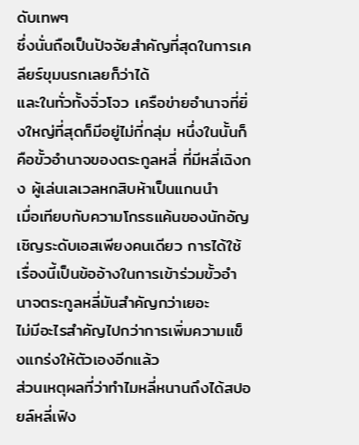ดับเทพๆ
ซึ่งนั่นถือเป็นปัจจัยสำคัญที่สุดในการเคลียร์ขุมนรกเลยก็ว่าได้
และในทั่วทั้งจิ่วโจว เครือข่ายอำนาจที่ยิ่งใหญ่ที่สุดก็มีอยู่ไม่กี่กลุ่ม หนึ่งในนั้นก็คือขั้วอำนาจของตระกูลหลี่ ที่มีหลี่เฉิงกง ผู้เล่นเลเวลหกสิบห้าเป็นแกนนำ
เมื่อเทียบกับความโกรธแค้นของนักอัญเชิญระดับเอสเพียงคนเดียว การได้ใช้เรื่องนี้เป็นข้ออ้างในการเข้าร่วมขั้วอำนาจตระกูลหลี่มันสำคัญกว่าเยอะ
ไม่มีอะไรสำคัญไปกว่าการเพิ่มความแข็งแกร่งให้ตัวเองอีกแล้ว
ส่วนเหตุผลที่ว่าทำไมหลี่หนานถึงได้สปอยล์หลี่เฟิง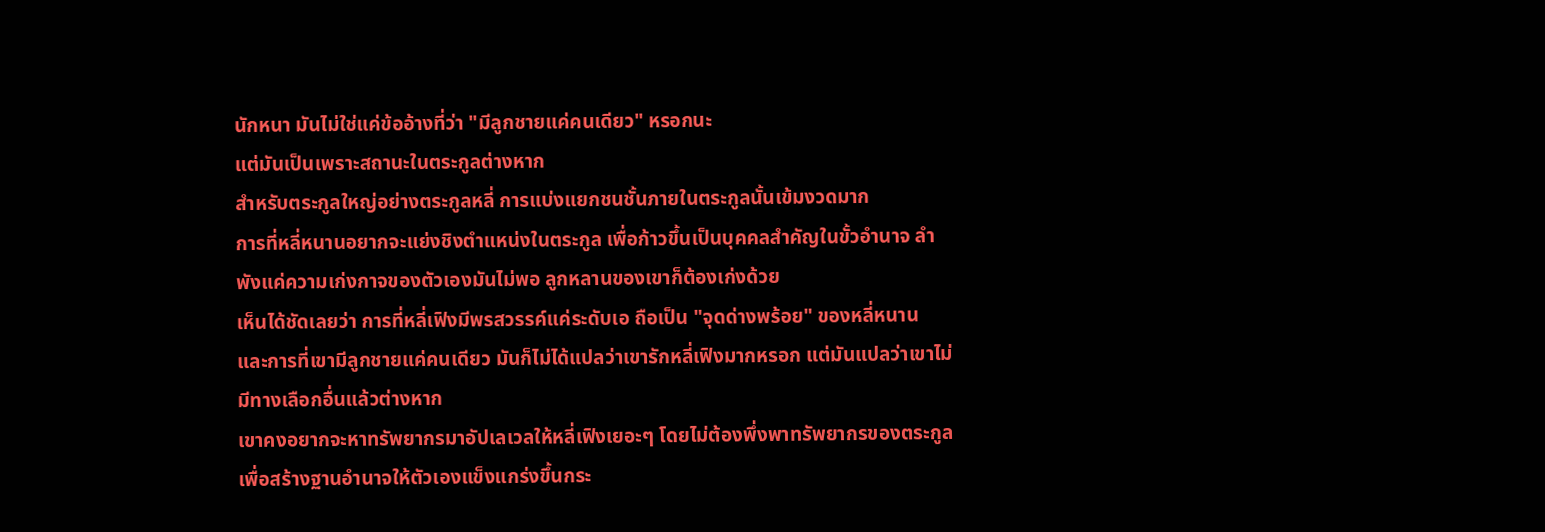นักหนา มันไม่ใช่แค่ข้ออ้างที่ว่า "มีลูกชายแค่คนเดียว" หรอกนะ
แต่มันเป็นเพราะสถานะในตระกูลต่างหาก
สำหรับตระกูลใหญ่อย่างตระกูลหลี่ การแบ่งแยกชนชั้นภายในตระกูลนั้นเข้มงวดมาก
การที่หลี่หนานอยากจะแย่งชิงตำแหน่งในตระกูล เพื่อก้าวขึ้นเป็นบุคคลสำคัญในขั้วอำนาจ ลำพังแค่ความเก่งกาจของตัวเองมันไม่พอ ลูกหลานของเขาก็ต้องเก่งด้วย
เห็นได้ชัดเลยว่า การที่หลี่เฟิงมีพรสวรรค์แค่ระดับเอ ถือเป็น "จุดด่างพร้อย" ของหลี่หนาน
และการที่เขามีลูกชายแค่คนเดียว มันก็ไม่ได้แปลว่าเขารักหลี่เฟิงมากหรอก แต่มันแปลว่าเขาไม่มีทางเลือกอื่นแล้วต่างหาก
เขาคงอยากจะหาทรัพยากรมาอัปเลเวลให้หลี่เฟิงเยอะๆ โดยไม่ต้องพึ่งพาทรัพยากรของตระกูล เพื่อสร้างฐานอำนาจให้ตัวเองแข็งแกร่งขึ้นกระ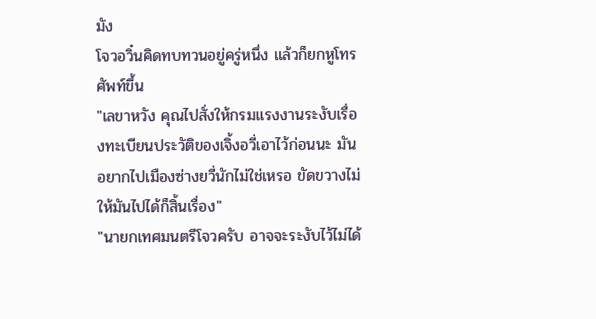มัง
โจวอวิ๋นคิดทบทวนอยู่ครู่หนึ่ง แล้วก็ยกหูโทรศัพท์ขึ้น
"เลขาหวัง คุณไปสั่งให้กรมแรงงานระงับเรื่องทะเบียนประวัติของเจิ้งอวี่เอาไว้ก่อนนะ มันอยากไปเมืองซ่างยวี่นักไม่ใช่เหรอ ขัดขวางไม่ให้มันไปได้ก็สิ้นเรื่อง"
"นายกเทศมนตรีโจวครับ อาจจะระงับไว้ไม่ได้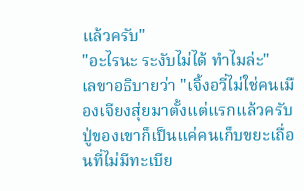แล้วครับ"
"อะไรนะ ระงับไม่ได้ ทำไมล่ะ"
เลขาอธิบายว่า "เจิ้งอวี่ไม่ใช่คนเมืองเจียงสุ่ยมาตั้งแต่แรกแล้วครับ ปู่ของเขาก็เป็นแค่คนเก็บขยะเถื่อนที่ไม่มีทะเบีย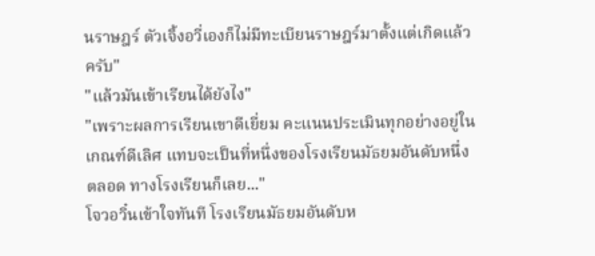นราษฎร์ ตัวเจิ้งอวี่เองก็ไม่มีทะเบียนราษฎร์มาตั้งแต่เกิดแล้วครับ"
"แล้วมันเข้าเรียนได้ยังไง"
"เพราะผลการเรียนเขาดีเยี่ยม คะแนนประเมินทุกอย่างอยู่ในเกณฑ์ดีเลิศ แทบจะเป็นที่หนึ่งของโรงเรียนมัธยมอันดับหนึ่งตลอด ทางโรงเรียนก็เลย..."
โจวอวิ๋นเข้าใจทันที โรงเรียนมัธยมอันดับห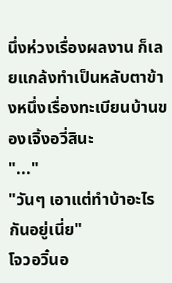นึ่งห่วงเรื่องผลงาน ก็เลยแกล้งทำเป็นหลับตาข้างหนึ่งเรื่องทะเบียนบ้านของเจิ้งอวี่สินะ
"..."
"วันๆ เอาแต่ทำบ้าอะไรกันอยู่เนี่ย"
โจวอวิ๋นอ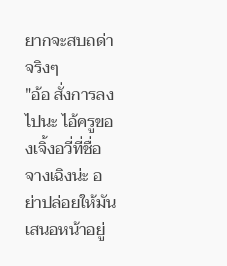ยากจะสบถด่าจริงๆ
"อ้อ สั่งการลงไปนะ ไอ้ครูของเจิ้งอวี่ที่ชื่อจางเฉิงน่ะ อย่าปล่อยให้มันเสนอหน้าอยู่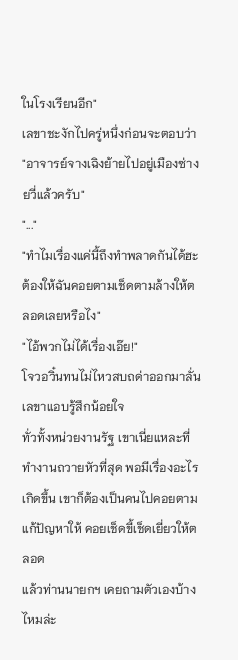ในโรงเรียนอีก"
เลขาชะงักไปครู่หนึ่งก่อนจะตอบว่า "อาจารย์จางเฉิงย้ายไปอยู่เมืองซ่างยวี่แล้วครับ"
"..."
"ทำไมเรื่องแค่นี้ถึงทำพลาดกันได้ฮะ ต้องให้ฉันคอยตามเช็ดตามล้างให้ตลอดเลยหรือไง"
"ไอ้พวกไม่ได้เรื่องเอ๊ย!"
โจวอวิ๋นทนไม่ไหวสบถด่าออกมาลั่น
เลขาแอบรู้สึกน้อยใจ
ทั่วทั้งหน่วยงานรัฐ เขาเนี่ยแหละที่ทำงานถวายหัวที่สุด พอมีเรื่องอะไรเกิดขึ้น เขาก็ต้องเป็นคนไปคอยตามแก้ปัญหาให้ คอยเช็ดขี้เช็ดเยี่ยวให้ตลอด
แล้วท่านนายกฯ เคยถามตัวเองบ้างไหมล่ะ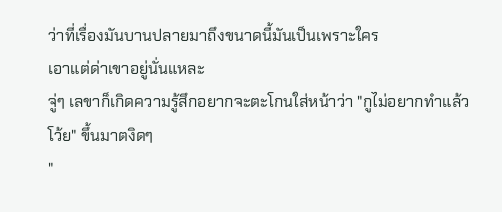ว่าที่เรื่องมันบานปลายมาถึงขนาดนี้มันเป็นเพราะใคร
เอาแต่ด่าเขาอยู่นั่นแหละ
จู่ๆ เลขาก็เกิดความรู้สึกอยากจะตะโกนใส่หน้าว่า "กูไม่อยากทำแล้วโว้ย" ขึ้นมาตงิดๆ
"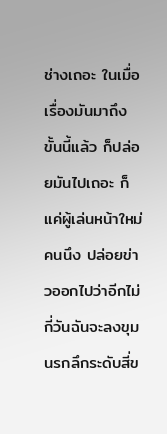ช่างเถอะ ในเมื่อเรื่องมันมาถึงขั้นนี้แล้ว ก็ปล่อยมันไปเถอะ ก็แค่ผู้เล่นหน้าใหม่คนนึง ปล่อยข่าวออกไปว่าอีกไม่กี่วันฉันจะลงขุมนรกลึกระดับสี่ข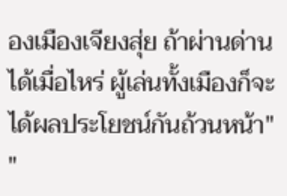องเมืองเจียงสุ่ย ถ้าผ่านด่านได้เมื่อไหร่ ผู้เล่นทั้งเมืองก็จะได้ผลประโยชน์กันถ้วนหน้า"
"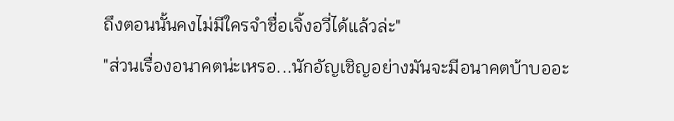ถึงตอนนั้นคงไม่มีใครจำชื่อเจิ้งอวี่ได้แล้วล่ะ"
"ส่วนเรื่องอนาคตน่ะเหรอ...นักอัญเชิญอย่างมันจะมีอนาคตบ้าบออะ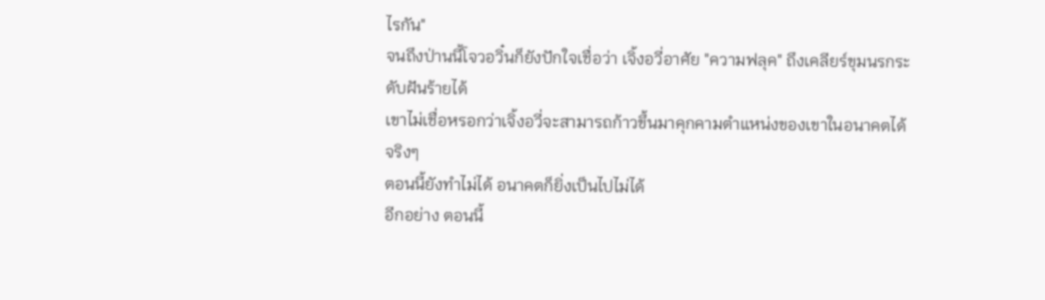ไรกัน"
จนถึงป่านนี้โจวอวิ๋นก็ยังปักใจเชื่อว่า เจิ้งอวี่อาศัย "ความฟลุค" ถึงเคลียร์ขุมนรกระดับฝันร้ายได้
เขาไม่เชื่อหรอกว่าเจิ้งอวี่จะสามารถก้าวขึ้นมาคุกคามตำแหน่งของเขาในอนาคตได้จริงๆ
ตอนนี้ยังทำไม่ได้ อนาคตก็ยิ่งเป็นไปไม่ได้
อีกอย่าง ตอนนี้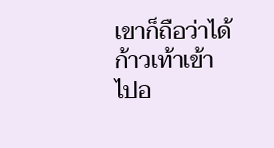เขาก็ถือว่าได้ก้าวเท้าเข้าไปอ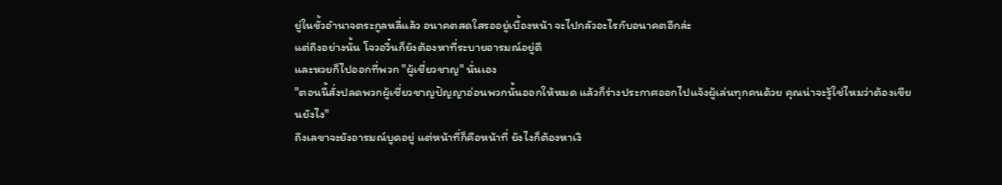ยู่ในขั้วอำนาจตระกูลหลี่แล้ว อนาคตสดใสรออยู่เบื้องหน้า จะไปกลัวอะไรกับอนาคตอีกล่ะ
แต่ถึงอย่างนั้น โจวอวิ๋นก็ยังต้องหาที่ระบายอารมณ์อยู่ดี
และหวยก็ไปออกที่พวก "ผู้เชี่ยวชาญ" นั่นเอง
"ตอนนี้สั่งปลดพวกผู้เชี่ยวชาญปัญญาอ่อนพวกนั้นออกให้หมด แล้วก็ร่างประกาศออกไปแจ้งผู้เล่นทุกคนด้วย คุณน่าจะรู้ใช่ไหมว่าต้องเขียนยังไง"
ถึงเลขาจะยังอารมณ์บูดอยู่ แต่หน้าที่ก็คือหน้าที่ ยังไงก็ต้องหาเงิ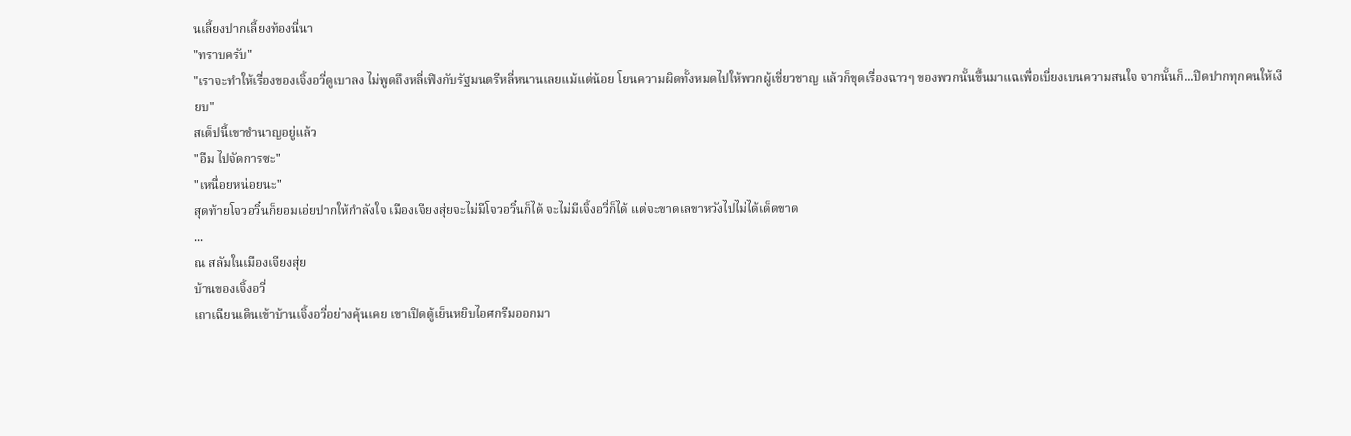นเลี้ยงปากเลี้ยงท้องนี่นา
"ทราบครับ"
"เราจะทำให้เรื่องของเจิ้งอวี่ดูเบาลง ไม่พูดถึงหลี่เฟิงกับรัฐมนตรีหลี่หนานเลยแม้แต่น้อย โยนความผิดทั้งหมดไปให้พวกผู้เชี่ยวชาญ แล้วก็ขุดเรื่องฉาวๆ ของพวกนั้นขึ้นมาแฉเพื่อเบี่ยงเบนความสนใจ จากนั้นก็...ปิดปากทุกคนให้เงียบ"
สเต็ปนี้เขาชำนาญอยู่แล้ว
"อืม ไปจัดการซะ"
"เหนื่อยหน่อยนะ"
สุดท้ายโจวอวิ๋นก็ยอมเอ่ยปากให้กำลังใจ เมืองเจียงสุ่ยจะไม่มีโจวอวิ๋นก็ได้ จะไม่มีเจิ้งอวี่ก็ได้ แต่จะขาดเลขาหวังไปไม่ได้เด็ดขาด
...
ณ สลัมในเมืองเจียงสุ่ย
บ้านของเจิ้งอวี่
เถาเฉียนเดินเข้าบ้านเจิ้งอวี่อย่างคุ้นเคย เขาเปิดตู้เย็นหยิบไอศกรีมออกมา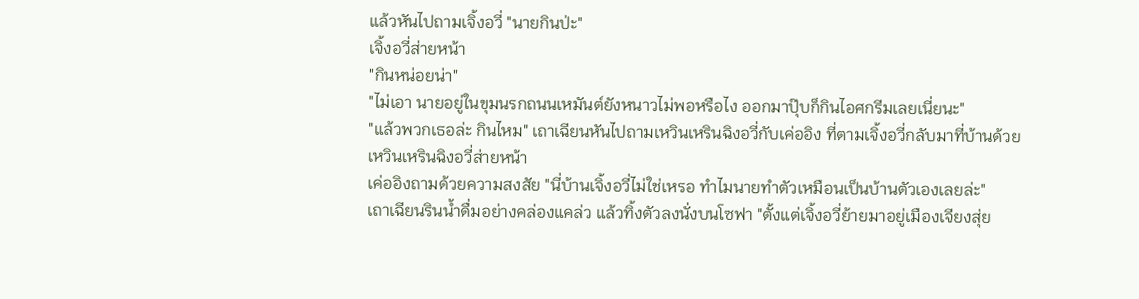แล้วหันไปถามเจิ้งอวี่ "นายกินป่ะ"
เจิ้งอวี่ส่ายหน้า
"กินหน่อยน่า"
"ไม่เอา นายอยู่ในขุมนรกถนนเหมันต์ยังหนาวไม่พอหรือไง ออกมาปุ๊บก็กินไอศกรีมเลยเนี่ยนะ"
"แล้วพวกเธอล่ะ กินไหม" เถาเฉียนหันไปถามเหวินเหรินฉิงอวี่กับเค่ออิง ที่ตามเจิ้งอวี่กลับมาที่บ้านด้วย
เหวินเหรินฉิงอวี่ส่ายหน้า
เค่ออิงถามด้วยความสงสัย "นี่บ้านเจิ้งอวี่ไม่ใช่เหรอ ทำไมนายทำตัวเหมือนเป็นบ้านตัวเองเลยล่ะ"
เถาเฉียนรินน้ำดื่มอย่างคล่องแคล่ว แล้วทิ้งตัวลงนั่งบนโซฟา "ตั้งแต่เจิ้งอวี่ย้ายมาอยู่เมืองเจียงสุ่ย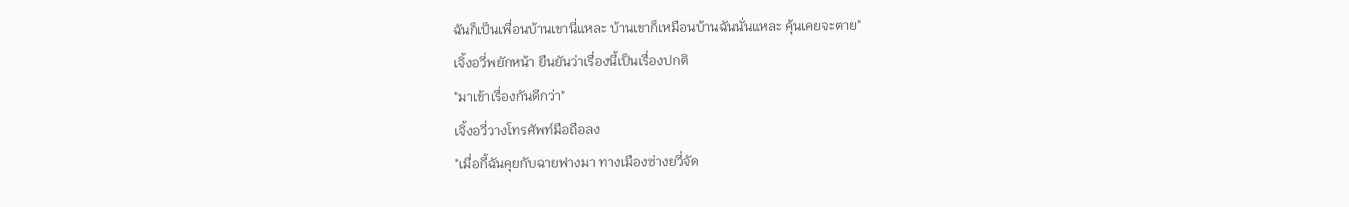ฉันก็เป็นเพื่อนบ้านเขานี่แหละ บ้านเขาก็เหมือนบ้านฉันนั่นแหละ คุ้นเคยจะตาย"
เจิ้งอวี่พยักหน้า ยืนยันว่าเรื่องนี้เป็นเรื่องปกติ
"มาเข้าเรื่องกันดีกว่า"
เจิ้งอวี่วางโทรศัพท์มือถือลง
"เมื่อกี้ฉันคุยกับฉายฟางมา ทางเมืองซ่างยวี่จัด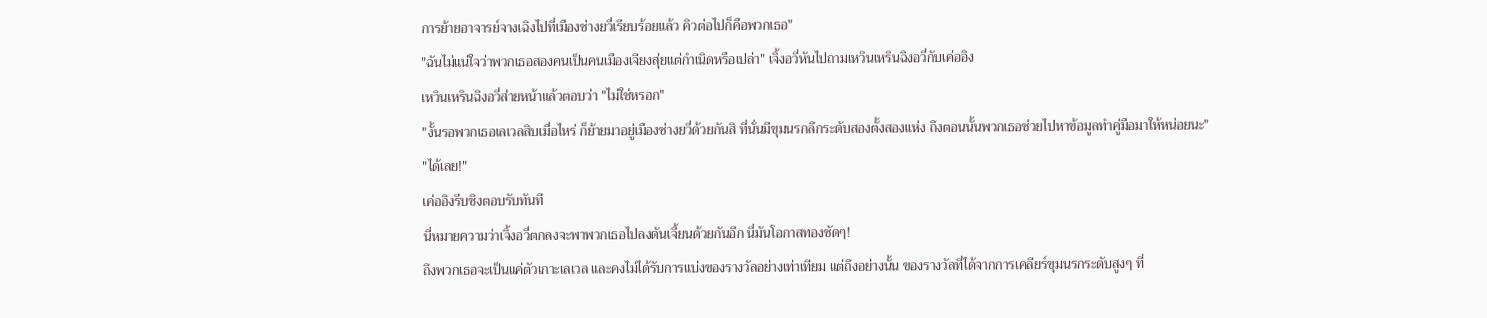การย้ายอาจารย์จางเฉิงไปที่เมืองซ่างยวี่เรียบร้อยแล้ว คิวต่อไปก็คือพวกเธอ"
"ฉันไม่แน่ใจว่าพวกเธอสองคนเป็นคนเมืองเจียงสุ่ยแต่กำเนิดหรือเปล่า" เจิ้งอวี่หันไปถามเหวินเหรินฉิงอวี่กับเค่ออิง
เหวินเหรินฉิงอวี่ส่ายหน้าแล้วตอบว่า "ไม่ใช่หรอก"
"งั้นรอพวกเธอเลเวลสิบเมื่อไหร่ ก็ย้ายมาอยู่เมืองซ่างยวี่ด้วยกันสิ ที่นั่นมีขุมนรกลึกระดับสองตั้งสองแห่ง ถึงตอนนั้นพวกเธอช่วยไปหาข้อมูลทำคู่มือมาให้หน่อยนะ"
"ได้เลย!"
เค่ออิงรีบชิงตอบรับทันที
นี่หมายความว่าเจิ้งอวี่ตกลงจะพาพวกเธอไปลงดันเจี้ยนด้วยกันอีก นี่มันโอกาสทองชัดๆ!
ถึงพวกเธอจะเป็นแค่ตัวเกาะเลเวล และคงไม่ได้รับการแบ่งของรางวัลอย่างเท่าเทียม แต่ถึงอย่างนั้น ของรางวัลที่ได้จากการเคลียร์ขุมนรกระดับสูงๆ ที่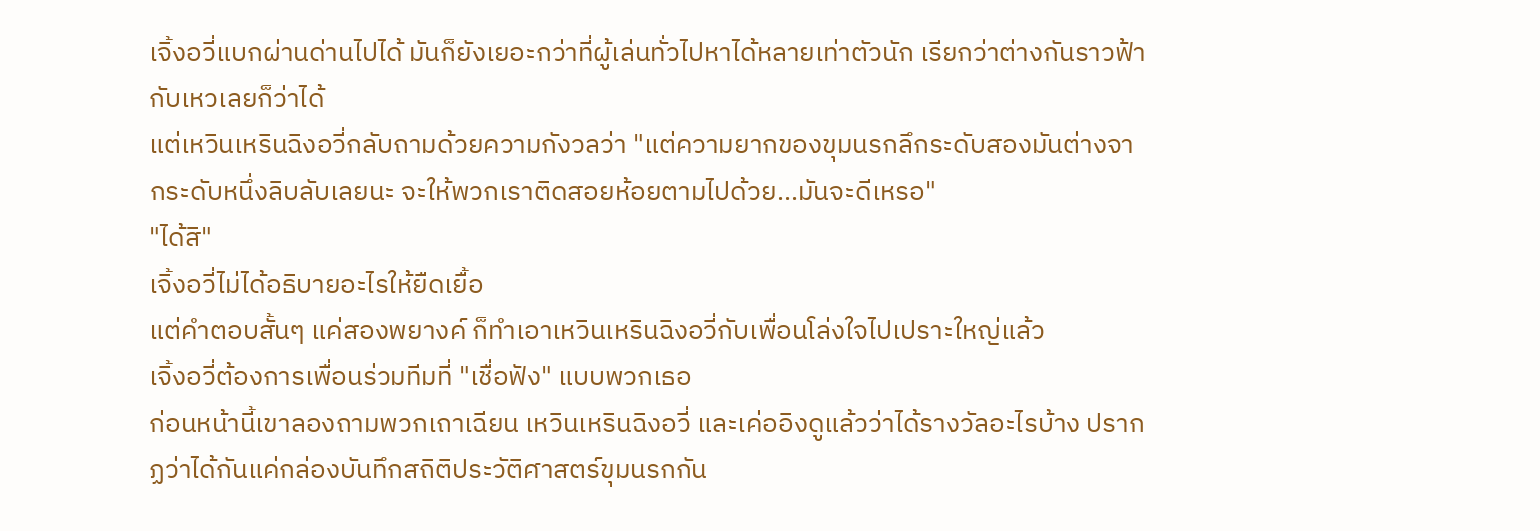เจิ้งอวี่แบกผ่านด่านไปได้ มันก็ยังเยอะกว่าที่ผู้เล่นทั่วไปหาได้หลายเท่าตัวนัก เรียกว่าต่างกันราวฟ้ากับเหวเลยก็ว่าได้
แต่เหวินเหรินฉิงอวี่กลับถามด้วยความกังวลว่า "แต่ความยากของขุมนรกลึกระดับสองมันต่างจากระดับหนึ่งลิบลับเลยนะ จะให้พวกเราติดสอยห้อยตามไปด้วย...มันจะดีเหรอ"
"ได้สิ"
เจิ้งอวี่ไม่ได้อธิบายอะไรให้ยืดเยื้อ
แต่คำตอบสั้นๆ แค่สองพยางค์ ก็ทำเอาเหวินเหรินฉิงอวี่กับเพื่อนโล่งใจไปเปราะใหญ่แล้ว
เจิ้งอวี่ต้องการเพื่อนร่วมทีมที่ "เชื่อฟัง" แบบพวกเธอ
ก่อนหน้านี้เขาลองถามพวกเถาเฉียน เหวินเหรินฉิงอวี่ และเค่ออิงดูแล้วว่าได้รางวัลอะไรบ้าง ปรากฏว่าได้กันแค่กล่องบันทึกสถิติประวัติศาสตร์ขุมนรกกัน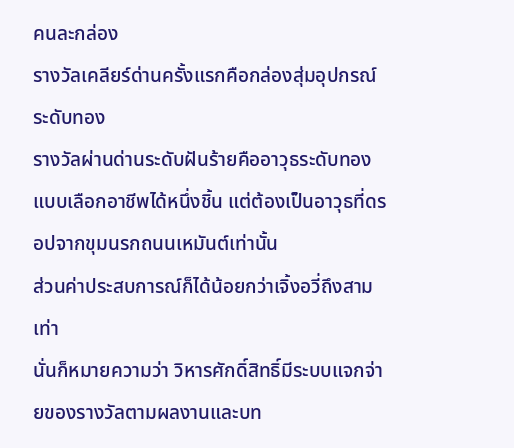คนละกล่อง
รางวัลเคลียร์ด่านครั้งแรกคือกล่องสุ่มอุปกรณ์ระดับทอง
รางวัลผ่านด่านระดับฝันร้ายคืออาวุธระดับทองแบบเลือกอาชีพได้หนึ่งชิ้น แต่ต้องเป็นอาวุธที่ดรอปจากขุมนรกถนนเหมันต์เท่านั้น
ส่วนค่าประสบการณ์ก็ได้น้อยกว่าเจิ้งอวี่ถึงสามเท่า
นั่นก็หมายความว่า วิหารศักดิ์สิทธิ์มีระบบแจกจ่ายของรางวัลตามผลงานและบท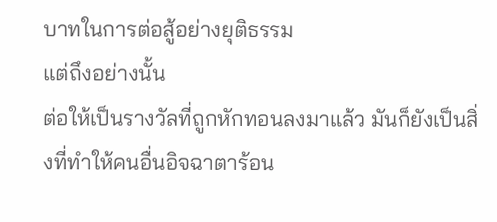บาทในการต่อสู้อย่างยุติธรรม
แต่ถึงอย่างนั้น
ต่อให้เป็นรางวัลที่ถูกหักทอนลงมาแล้ว มันก็ยังเป็นสิ่งที่ทำให้คนอื่นอิจฉาตาร้อน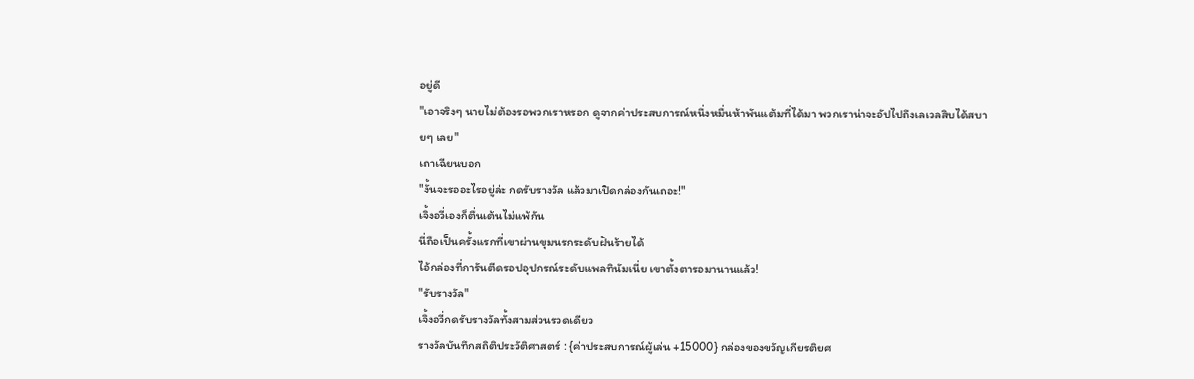อยู่ดี
"เอาจริงๆ นายไม่ต้องรอพวกเราหรอก ดูจากค่าประสบการณ์หนึ่งหมื่นห้าพันแต้มที่ได้มา พวกเราน่าจะอัปไปถึงเลเวลสิบได้สบายๆ เลย"
เถาเฉียนบอก
"งั้นจะรออะไรอยู่ล่ะ กดรับรางวัล แล้วมาเปิดกล่องกันเถอะ!"
เจิ้งอวี่เองก็ตื่นเต้นไม่แพ้กัน
นี่ถือเป็นครั้งแรกที่เขาผ่านขุมนรกระดับฝันร้ายได้
ไอ้กล่องที่การันตีดรอปอุปกรณ์ระดับแพลทินัมเนี่ย เขาตั้งตารอมานานแล้ว!
"รับรางวัล"
เจิ้งอวี่กดรับรางวัลทั้งสามส่วนรวดเดียว
รางวัลบันทึกสถิติประวัติศาสตร์ : {ค่าประสบการณ์ผู้เล่น +15000} กล่องของขวัญเกียรติยศ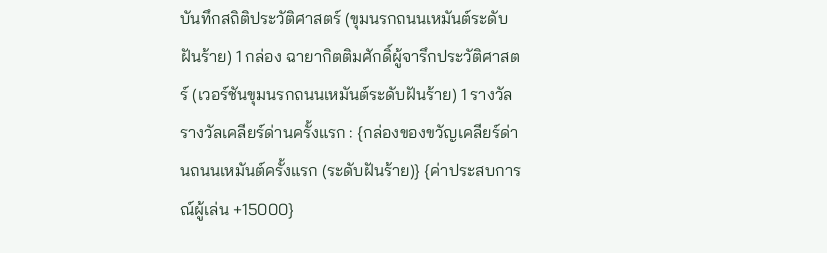บันทึกสถิติประวัติศาสตร์ (ขุมนรกถนนเหมันต์ระดับฝันร้าย) 1 กล่อง ฉายากิตติมศักดิ์ผู้จารึกประวัติศาสตร์ (เวอร์ชันขุมนรกถนนเหมันต์ระดับฝันร้าย) 1 รางวัล
รางวัลเคลียร์ด่านครั้งแรก : {กล่องของขวัญเคลียร์ด่านถนนเหมันต์ครั้งแรก (ระดับฝันร้าย)} {ค่าประสบการณ์ผู้เล่น +15000}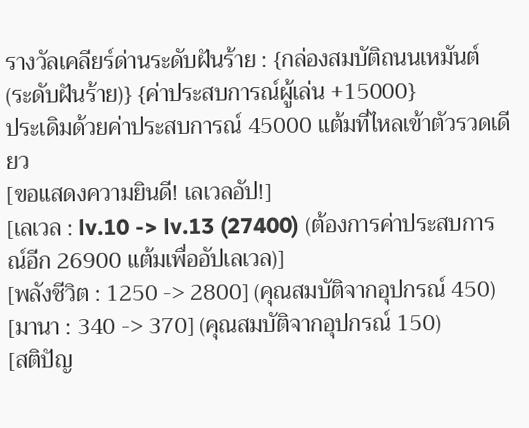รางวัลเคลียร์ด่านระดับฝันร้าย : {กล่องสมบัติถนนเหมันต์ (ระดับฝันร้าย)} {ค่าประสบการณ์ผู้เล่น +15000}
ประเดิมด้วยค่าประสบการณ์ 45000 แต้มที่ไหลเข้าตัวรวดเดียว
[ขอแสดงความยินดี! เลเวลอัป!]
[เลเวล : lv.10 -> lv.13 (27400) (ต้องการค่าประสบการณ์อีก 26900 แต้มเพื่ออัปเลเวล)]
[พลังชีวิต : 1250 -> 2800] (คุณสมบัติจากอุปกรณ์ 450)
[มานา : 340 -> 370] (คุณสมบัติจากอุปกรณ์ 150)
[สติปัญ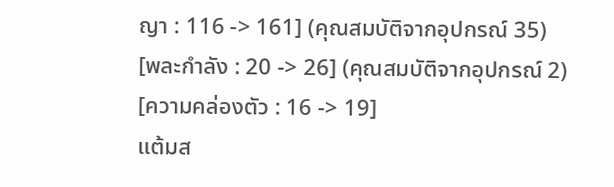ญา : 116 -> 161] (คุณสมบัติจากอุปกรณ์ 35)
[พละกำลัง : 20 -> 26] (คุณสมบัติจากอุปกรณ์ 2)
[ความคล่องตัว : 16 -> 19]
แต้มส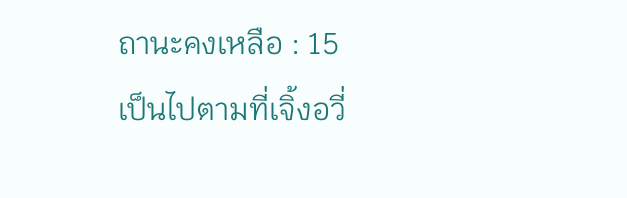ถานะคงเหลือ : 15
เป็นไปตามที่เจิ้งอวี่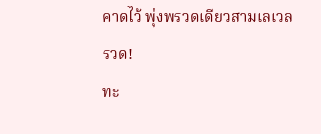คาดไว้ พุ่งพรวดเดียวสามเลเวลรวด!
ทะ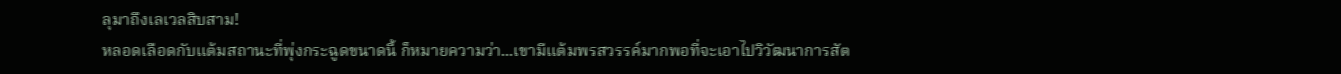ลุมาถึงเลเวลสิบสาม!
หลอดเลือดกับแต้มสถานะที่พุ่งกระฉูดขนาดนี้ ก็หมายความว่า...เขามีแต้มพรสวรรค์มากพอที่จะเอาไปวิวัฒนาการสัต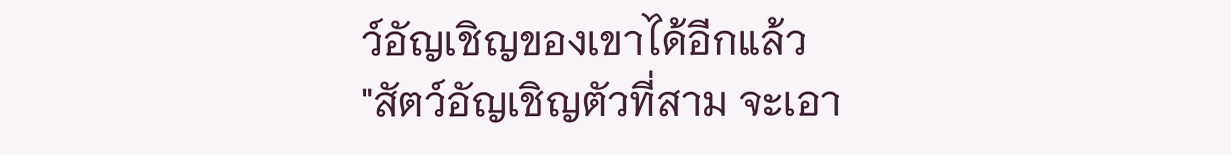ว์อัญเชิญของเขาได้อีกแล้ว
"สัตว์อัญเชิญตัวที่สาม จะเอา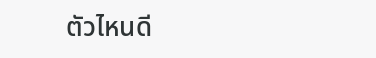ตัวไหนดี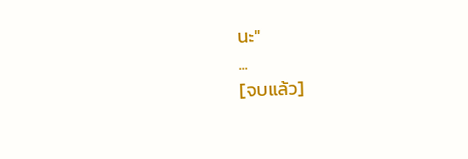นะ"
...
[จบแล้ว]